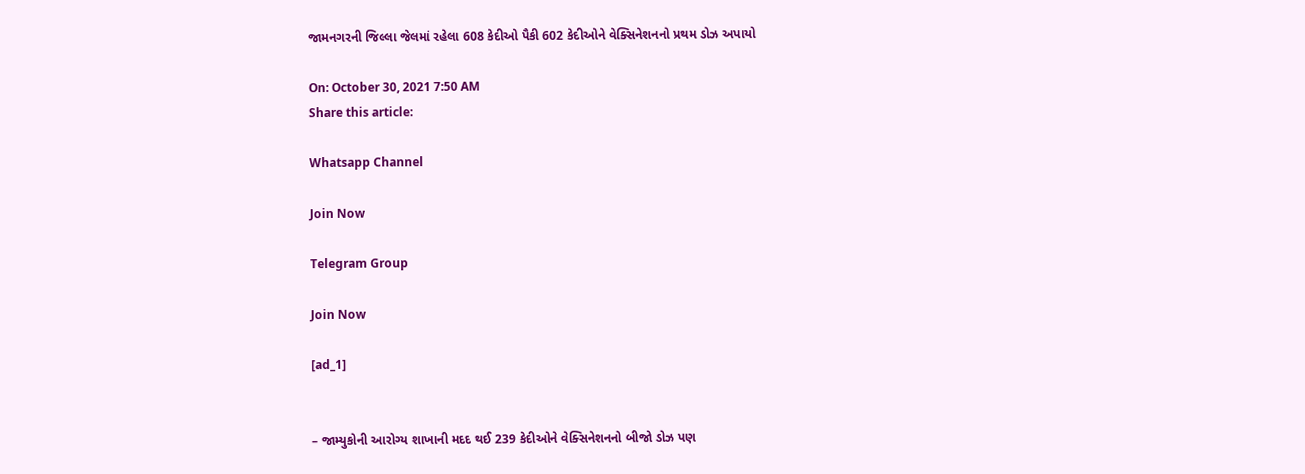જામનગરની જિલ્લા જેલમાં રહેલા 608 કેદીઓ પૈકી 602 કેદીઓને વેક્સિનેશનનો પ્રથમ ડોઝ અપાયો

On: October 30, 2021 7:50 AM
Share this article:

Whatsapp Channel

Join Now

Telegram Group

Join Now

[ad_1]


– જામ્યુકોની આરોગ્ય શાખાની મદદ થઈ 239 કેદીઓને વેક્સિનેશનનો બીજો ડોઝ પણ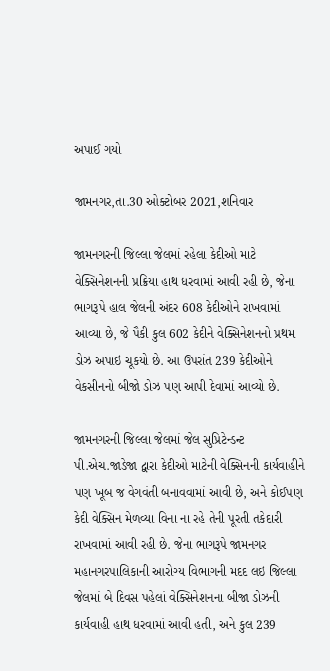અપાઈ ગયો

જામનગર,તા.30 ઓક્ટોબર 2021,શનિવાર

જામનગરની જિલ્લા જેલમાં રહેલા કેદીઓ માટે વેક્સિનેશનની પ્રક્રિયા હાથ ધરવામાં આવી રહી છે, જેના ભાગરૂપે હાલ જેલની અંદર 608 કેદીઓને રાખવામાં આવ્યા છે, જે પૈકી કુલ 602 કેદીને વેક્સિનેશનનો પ્રથમ ડોઝ અપાઇ ચૂકયો છે. આ ઉપરાંત 239 કેદીઓને વેકસીનનો બીજો ડોઝ પણ આપી દેવામાં આવ્યો છે.

જામનગરની જિલ્લા જેલમાં જેલ સુપ્રિટેન્ડન્ટ પી.એચ.જાડેજા દ્વારા કેદીઓ માટેની વેક્સિનની કાર્યવાહીને પણ ખૂબ જ વેગવંતી બનાવવામાં આવી છે, અને કોઈપણ કેદી વેક્સિન મેળવ્યા વિના ના રહે તેની પૂરતી તકેદારી રાખવામાં આવી રહી છે. જેના ભાગરૂપે જામનગર મહાનગરપાલિકાની આરોગ્ય વિભાગની મદદ લઇ જિલ્લા જેલમાં બે દિવસ પહેલાં વેક્સિનેશનના બીજા ડોઝની કાર્યવાહી હાથ ધરવામાં આવી હતી, અને કુલ 239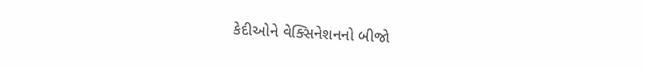કેદીઓને વેક્સિનેશનનો બીજો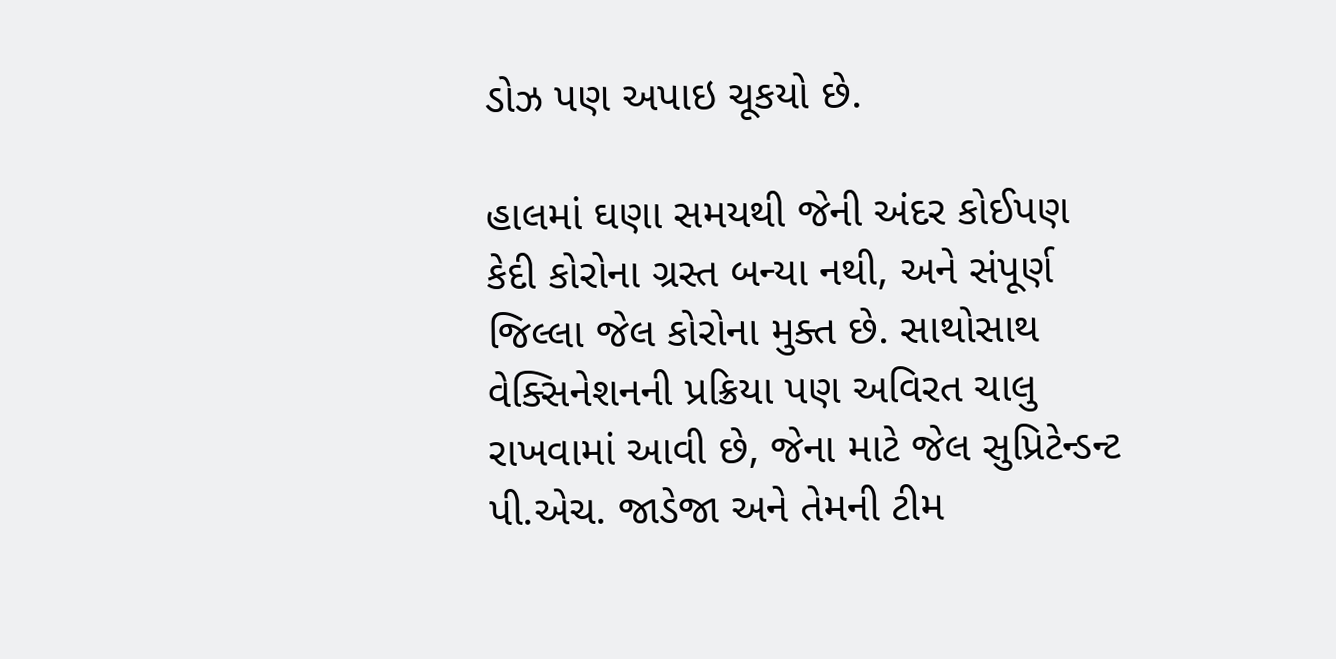ડોઝ પણ અપાઇ ચૂકયો છે.

હાલમાં ઘણા સમયથી જેની અંદર કોઈપણ કેદી કોરોના ગ્રસ્ત બન્યા નથી, અને સંપૂર્ણ જિલ્લા જેલ કોરોના મુક્ત છે. સાથોસાથ વેક્સિનેશનની પ્રક્રિયા પણ અવિરત ચાલુ રાખવામાં આવી છે, જેના માટે જેલ સુપ્રિટેન્ડન્ટ પી.એચ. જાડેજા અને તેમની ટીમ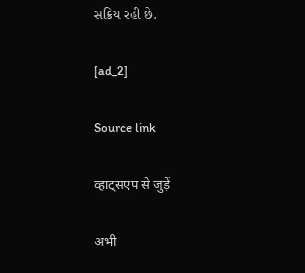સક્રિય રહી છે.

[ad_2]

Source link

व्हाट्सएप से जुड़ें

अभी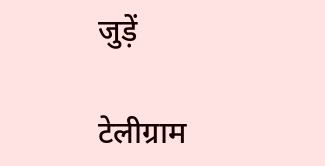जुड़ें

टेलीग्राम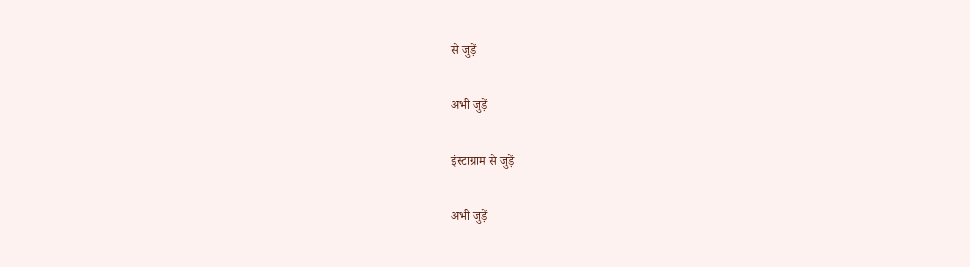से जुड़ें

अभी जुड़ें

इंस्टाग्राम से जुड़ें

अभी जुड़ें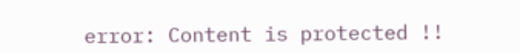error: Content is protected !!